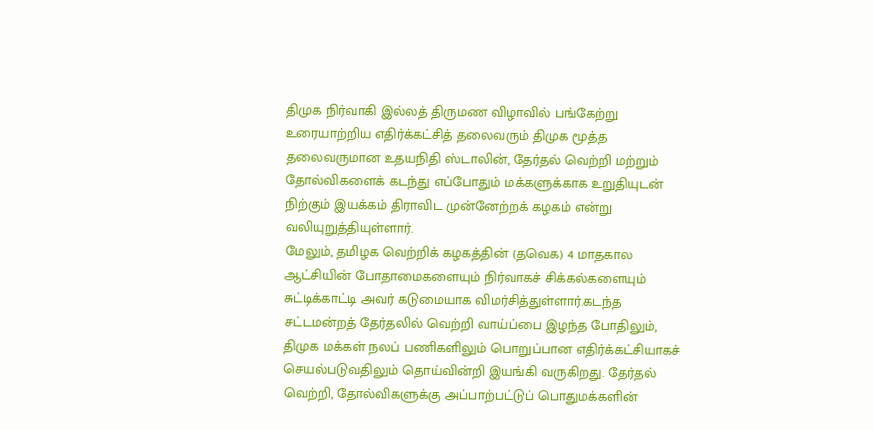திமுக நிர்வாகி இல்லத் திருமண விழாவில் பங்கேற்று உரையாற்றிய எதிர்க்கட்சித் தலைவரும் திமுக மூத்த தலைவருமான உதயநிதி ஸ்டாலின், தேர்தல் வெற்றி மற்றும் தோல்விகளைக் கடந்து எப்போதும் மக்களுக்காக உறுதியுடன் நிற்கும் இயக்கம் திராவிட முன்னேற்றக் கழகம் என்று வலியுறுத்தியுள்ளார்.
மேலும், தமிழக வெற்றிக் கழகத்தின் (தவெக) 4 மாதகால ஆட்சியின் போதாமைகளையும் நிர்வாகச் சிக்கல்களையும் சுட்டிக்காட்டி அவர் கடுமையாக விமர்சித்துள்ளார்.கடந்த சட்டமன்றத் தேர்தலில் வெற்றி வாய்ப்பை இழந்த போதிலும், திமுக மக்கள் நலப் பணிகளிலும் பொறுப்பான எதிர்க்கட்சியாகச் செயல்படுவதிலும் தொய்வின்றி இயங்கி வருகிறது. தேர்தல் வெற்றி, தோல்விகளுக்கு அப்பாற்பட்டுப் பொதுமக்களின்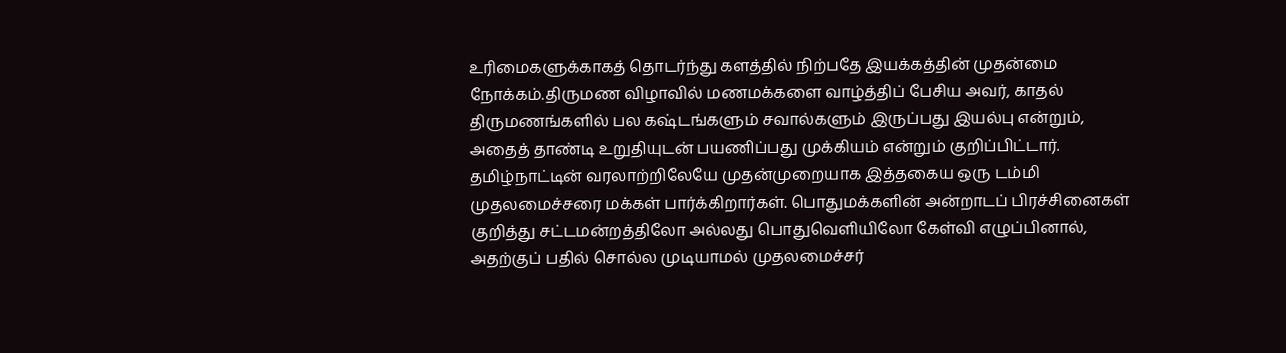உரிமைகளுக்காகத் தொடர்ந்து களத்தில் நிற்பதே இயக்கத்தின் முதன்மை நோக்கம்.திருமண விழாவில் மணமக்களை வாழ்த்திப் பேசிய அவர், காதல் திருமணங்களில் பல கஷ்டங்களும் சவால்களும் இருப்பது இயல்பு என்றும், அதைத் தாண்டி உறுதியுடன் பயணிப்பது முக்கியம் என்றும் குறிப்பிட்டார்.
தமிழ்நாட்டின் வரலாற்றிலேயே முதன்முறையாக இத்தகைய ஒரு டம்மி முதலமைச்சரை மக்கள் பார்க்கிறார்கள். பொதுமக்களின் அன்றாடப் பிரச்சினைகள் குறித்து சட்டமன்றத்திலோ அல்லது பொதுவெளியிலோ கேள்வி எழுப்பினால், அதற்குப் பதில் சொல்ல முடியாமல் முதலமைச்சர்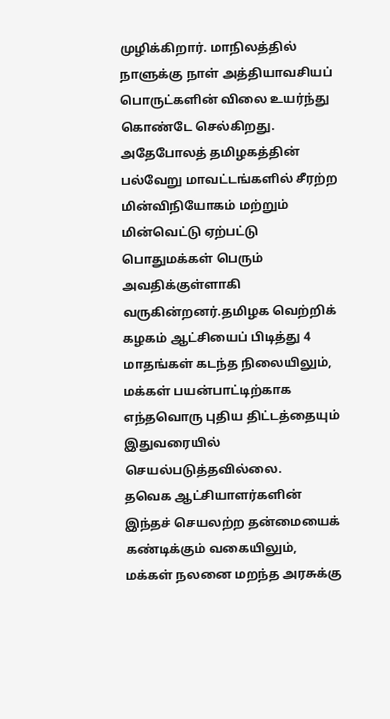முழிக்கிறார். மாநிலத்தில் நாளுக்கு நாள் அத்தியாவசியப் பொருட்களின் விலை உயர்ந்து கொண்டே செல்கிறது. அதேபோலத் தமிழகத்தின் பல்வேறு மாவட்டங்களில் சீரற்ற மின்விநியோகம் மற்றும் மின்வெட்டு ஏற்பட்டு பொதுமக்கள் பெரும் அவதிக்குள்ளாகி வருகின்றனர்.தமிழக வெற்றிக் கழகம் ஆட்சியைப் பிடித்து 4 மாதங்கள் கடந்த நிலையிலும், மக்கள் பயன்பாட்டிற்காக எந்தவொரு புதிய திட்டத்தையும் இதுவரையில் செயல்படுத்தவில்லை.
தவெக ஆட்சியாளர்களின் இந்தச் செயலற்ற தன்மையைக் கண்டிக்கும் வகையிலும், மக்கள் நலனை மறந்த அரசுக்கு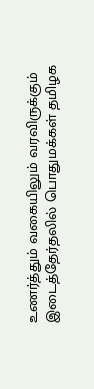உணர்த்தும் வகையிலும் வரவிருக்கும் இடைத்தேர்தலில் பொதுமக்கள் தமிழக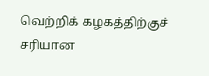வெற்றிக் கழகத்திற்குச் சரியான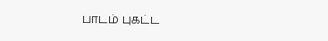பாடம் புகட்ட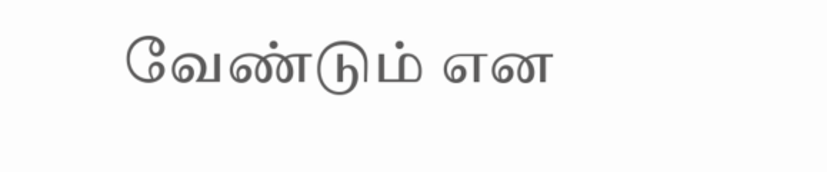வேண்டும் என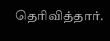தெரிவித்தார்.